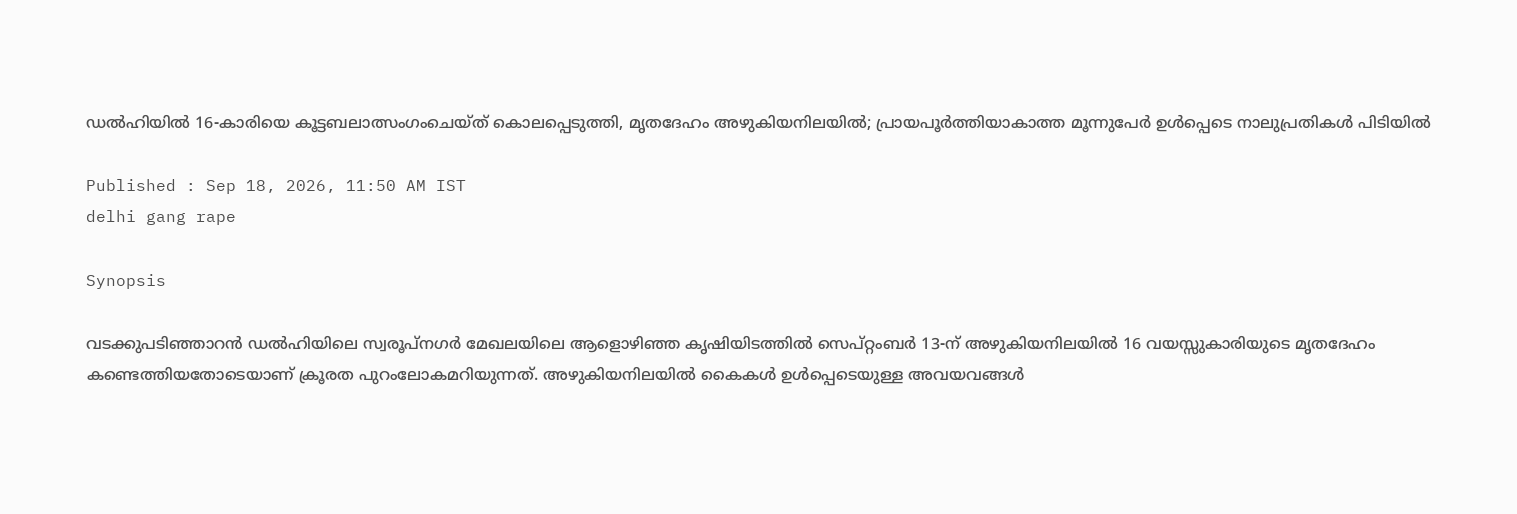ഡൽഹിയിൽ 16-കാരിയെ കൂട്ടബലാത്സംഗംചെയ്ത് കൊലപ്പെടുത്തി, മൃതദേഹം അഴുകിയനിലയിൽ; പ്രായപൂർത്തിയാകാത്ത മൂന്നുപേർ ഉൾപ്പെടെ നാലുപ്രതികൾ പിടിയിൽ

Published : Sep 18, 2026, 11:50 AM IST
delhi gang rape

Synopsis

വടക്കുപടിഞ്ഞാറൻ ഡൽഹിയിലെ സ്വരൂപ്നഗർ മേഖലയിലെ ആളൊഴിഞ്ഞ കൃഷിയിടത്തിൽ സെപ്റ്റംബർ 13-ന് അഴുകിയനിലയിൽ 16 വയസ്സുകാരിയുടെ മൃതദേഹം കണ്ടെത്തിയതോടെയാണ് ക്രൂരത പുറംലോകമറിയുന്നത്. അഴുകിയനിലയിൽ കൈകൾ ഉൾപ്പെടെയുള്ള അവയവങ്ങൾ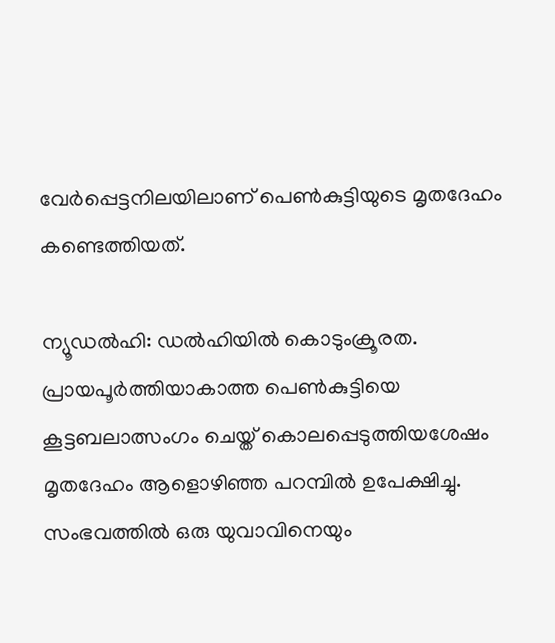വേർപ്പെട്ടനിലയിലാണ് പെൺകുട്ടിയുടെ മൃതദേഹം കണ്ടെത്തിയത്.

ന്യൂഡൽഹി: ഡൽഹിയിൽ കൊടുംക്രൂരത. പ്രായപൂർത്തിയാകാത്ത പെൺകുട്ടിയെ കൂട്ടബലാത്സംഗം ചെയ്ത് കൊലപ്പെടുത്തിയശേഷം മൃതദേഹം ആളൊഴിഞ്ഞ പറമ്പിൽ ഉപേക്ഷിച്ചു. സംഭവത്തിൽ ഒരു യുവാവിനെയും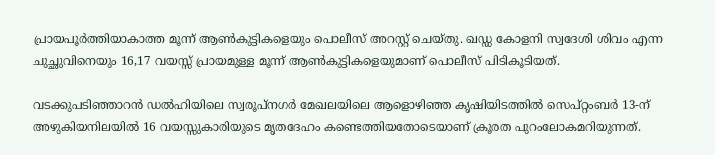പ്രായപൂർത്തിയാകാത്ത മൂന്ന് ആൺകുട്ടികളെയും പൊലീസ് അറസ്റ്റ് ചെയ്തു. ഖഡ്ഡ കോളനി സ്വദേശി ശിവം എന്ന ചുച്ഛുവിനെയും 16,17 വയസ്സ് പ്രായമുള്ള മൂന്ന് ആൺകുട്ടികളെയുമാണ് പൊലീസ് പിടികൂടിയത്.

വടക്കുപടിഞ്ഞാറൻ ഡൽഹിയിലെ സ്വരൂപ്നഗർ മേഖലയിലെ ആളൊഴിഞ്ഞ കൃഷിയിടത്തിൽ സെപ്റ്റംബർ 13-ന് അഴുകിയനിലയിൽ 16 വയസ്സുകാരിയുടെ മൃതദേഹം കണ്ടെത്തിയതോടെയാണ് ക്രൂരത പുറംലോകമറിയുന്നത്.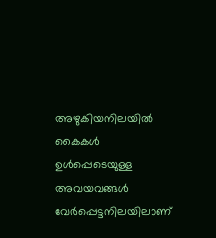അഴുകിയനിലയിൽ കൈകൾ ഉൾപ്പെടെയുള്ള അവയവങ്ങൾ വേർപ്പെട്ടനിലയിലാണ്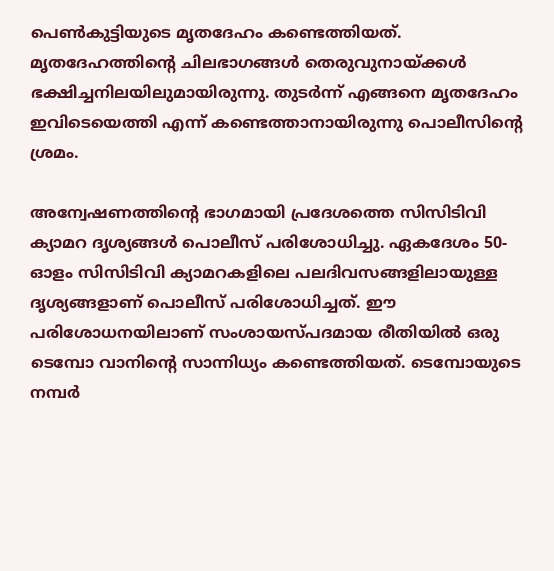പെൺകുട്ടിയുടെ മൃതദേഹം കണ്ടെത്തിയത്. മൃതദേഹത്തിന്റെ ചിലഭാഗങ്ങൾ തെരുവുനായ്ക്കൾ ഭക്ഷിച്ചനിലയിലുമായിരുന്നു. തുടർന്ന് എങ്ങനെ മൃതദേഹം ഇവിടെയെത്തി എന്ന് കണ്ടെത്താനായിരുന്നു പൊലീസിന്റെ ശ്രമം.

അന്വേഷണത്തിന്റെ ഭാഗമായി പ്രദേശത്തെ സിസിടിവി ക്യാമറ ദൃശ്യങ്ങൾ പൊലീസ് പരിശോധിച്ചു. ഏകദേശം 50-ഓളം സിസിടിവി ക്യാമറകളിലെ പലദിവസങ്ങളിലായുള്ള ദൃശ്യങ്ങളാണ് പൊലീസ് പരിശോധിച്ചത്. ഈ പരിശോധനയിലാണ് സംശായസ്പദമായ രീതിയിൽ ഒരു ടെമ്പോ വാനിന്റെ സാന്നിധ്യം കണ്ടെത്തിയത്. ടെമ്പോയുടെ നമ്പർ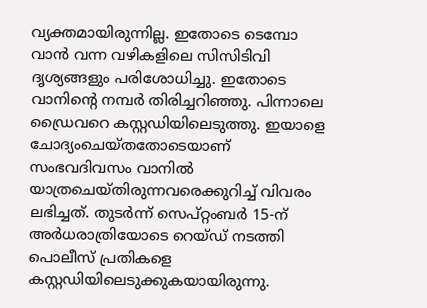വ്യക്തമായിരുന്നില്ല. ഇതോടെ ടെമ്പോ വാൻ വന്ന വഴികളിലെ സിസിടിവി ദൃശ്യങ്ങളും പരിശോധിച്ചു. ഇതോടെ വാനിന്റെ നമ്പർ തിരിച്ചറിഞ്ഞു. പിന്നാലെ ഡ്രൈവറെ കസ്റ്റഡിയിലെടുത്തു. ഇയാളെ ചോദ്യംചെയ്തതോടെയാണ് സംഭവദിവസം വാനിൽ യാത്രചെയ്തിരുന്നവരെക്കുറിച്ച് വിവരം ലഭിച്ചത്. തുടർന്ന് സെപ്റ്റംബർ 15-ന് അർധരാത്രിയോടെ റെയ്ഡ് നടത്തി പൊലീസ് പ്രതികളെ കസ്റ്റഡിയിലെടുക്കുകയായിരുന്നു.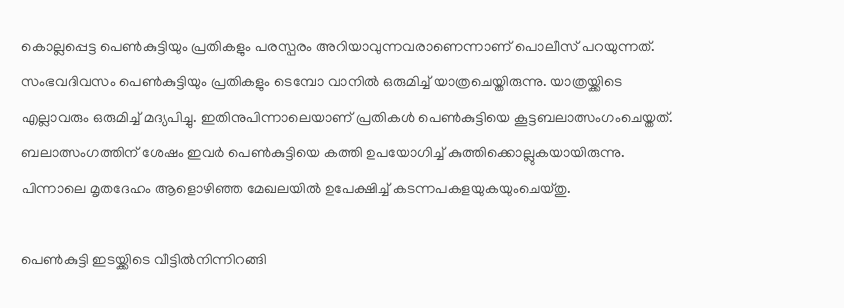കൊല്ലപ്പെട്ട പെൺകുട്ടിയും പ്രതികളും പരസ്പരം അറിയാവുന്നവരാണെന്നാണ് പൊലീസ് പറയുന്നത്. സംഭവദിവസം പെൺകുട്ടിയും പ്രതികളും ടെമ്പോ വാനിൽ ഒരുമിച്ച് യാത്രചെയ്തിരുന്നു. യാത്രയ്ക്കിടെ എല്ലാവരും ഒരുമിച്ച് മദ്യപിച്ചു. ഇതിനുപിന്നാലെയാണ് പ്രതികൾ പെൺകുട്ടിയെ കൂട്ടബലാത്സംഗംചെയ്തത്. ബലാത്സംഗത്തിന് ശേഷം ഇവർ പെൺകുട്ടിയെ കത്തി ഉപയോഗിച്ച് കുത്തിക്കൊല്ലുകയായിരുന്നു. പിന്നാലെ മൃതദേഹം ആളൊഴിഞ്ഞ മേഖലയിൽ ഉപേക്ഷിച്ച് കടന്നപകളയുകയുംചെയ്തു.

പെൺകുട്ടി ഇടയ്ക്കിടെ വീട്ടിൽനിന്നിറങ്ങി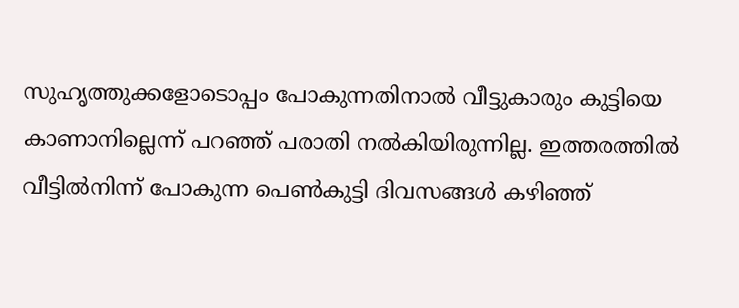സുഹൃത്തുക്കളോടൊപ്പം പോകുന്നതിനാൽ വീട്ടുകാരും കുട്ടിയെ കാണാനില്ലെന്ന് പറഞ്ഞ് പരാതി നൽകിയിരുന്നില്ല. ഇത്തരത്തിൽ വീട്ടിൽനിന്ന് പോകുന്ന പെൺകുട്ടി ദിവസങ്ങൾ കഴിഞ്ഞ്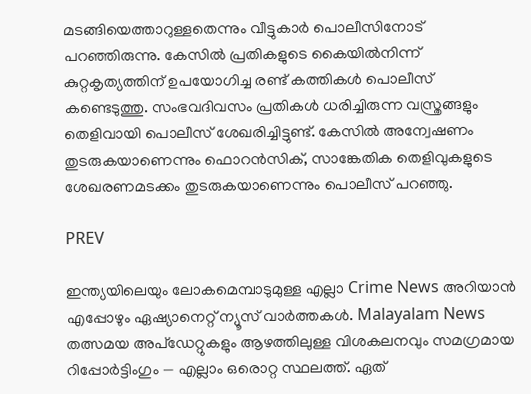മടങ്ങിയെത്താറുള്ളതെന്നും വീട്ടുകാർ പൊലീസിനോട് പറഞ്ഞിരുന്നു. കേസിൽ പ്രതികളുടെ കൈയിൽനിന്ന് കുറ്റകൃത്യത്തിന് ഉപയോഗിച്ച രണ്ട് കത്തികൾ പൊലീസ് കണ്ടെടുത്തു. സംഭവദിവസം പ്രതികൾ ധരിച്ചിരുന്ന വസ്ത്രങ്ങളും തെളിവായി പൊലീസ് ശേഖരിച്ചിട്ടുണ്ട്. കേസിൽ അന്വേഷണം തുടരുകയാണെന്നും ഫൊറൻസിക്, സാങ്കേതിക തെളിവുകളുടെ ശേഖരണമടക്കം തുടരുകയാണെന്നും പൊലീസ് പറഞ്ഞു.

PREV

ഇന്ത്യയിലെയും ലോകമെമ്പാടുമുള്ള എല്ലാ Crime News അറിയാൻ എപ്പോഴും ഏഷ്യാനെറ്റ് ന്യൂസ് വാർത്തകൾ. Malayalam News  തത്സമയ അപ്‌ഡേറ്റുകളും ആഴത്തിലുള്ള വിശകലനവും സമഗ്രമായ റിപ്പോർട്ടിംഗും — എല്ലാം ഒരൊറ്റ സ്ഥലത്ത്. ഏത്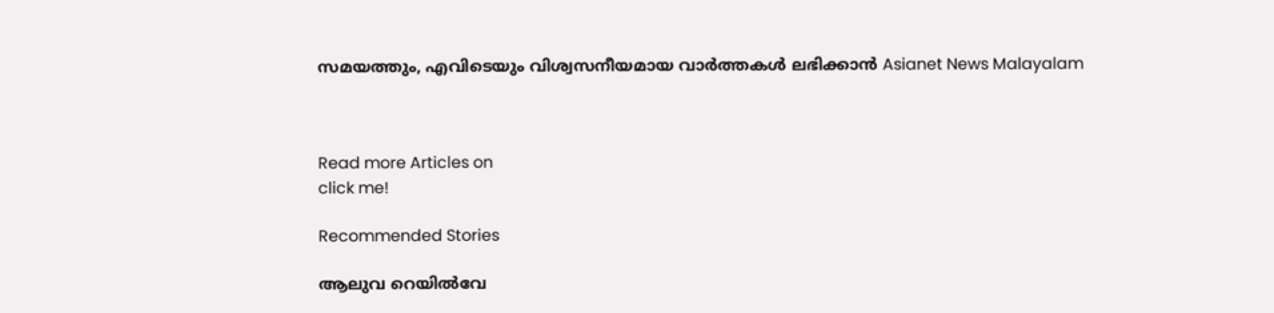സമയത്തും, എവിടെയും വിശ്വസനീയമായ വാർത്തകൾ ലഭിക്കാൻ Asianet News Malayalam



Read more Articles on
click me!

Recommended Stories

ആലുവ റെയിൽവേ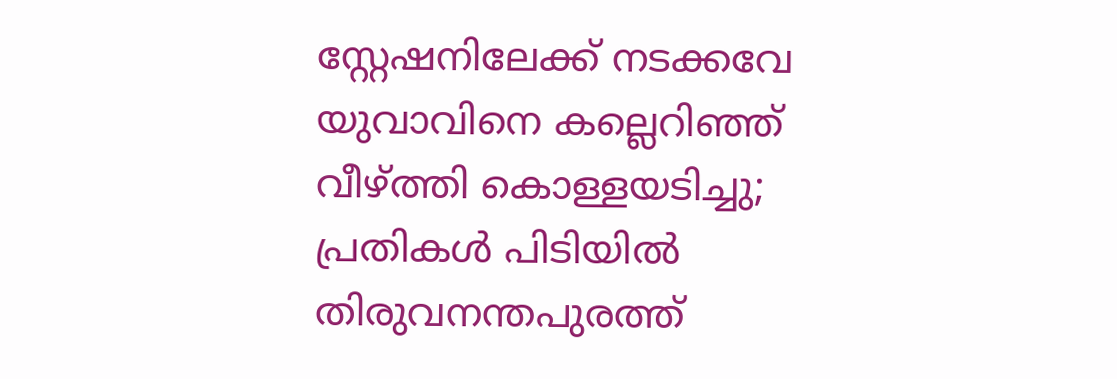സ്റ്റേഷനിലേക്ക് നടക്കവേ യുവാവിനെ കല്ലെറിഞ്ഞ് വീഴ്ത്തി കൊള്ളയടിച്ചു; പ്രതികൾ പിടിയിൽ
തിരുവനന്തപുരത്ത്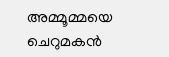അമ്മൂമ്മയെ ചെറുമകൻ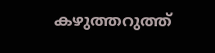കഴുത്തറുത്ത്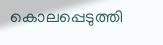കൊലപ്പെടുത്തി